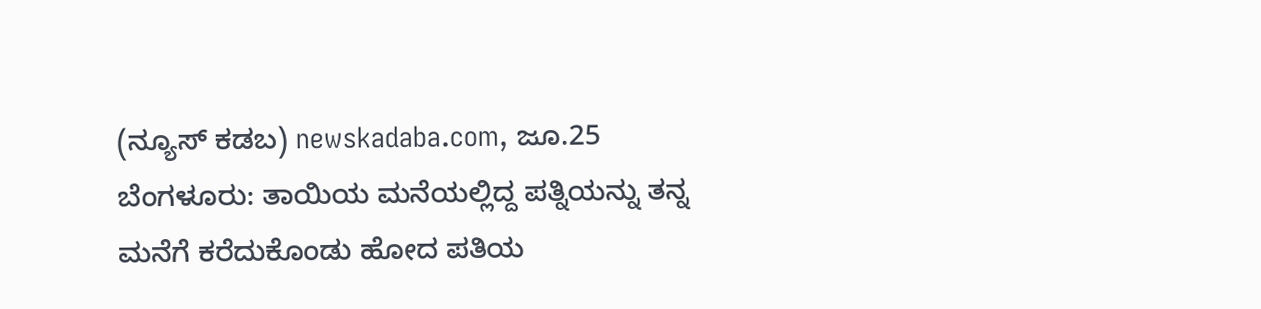(ನ್ಯೂಸ್ ಕಡಬ) newskadaba.com, ಜೂ.25 ಬೆಂಗಳೂರು: ತಾಯಿಯ ಮನೆಯಲ್ಲಿದ್ದ ಪತ್ನಿಯನ್ನು ತನ್ನ ಮನೆಗೆ ಕರೆದುಕೊಂಡು ಹೋದ ಪತಿಯ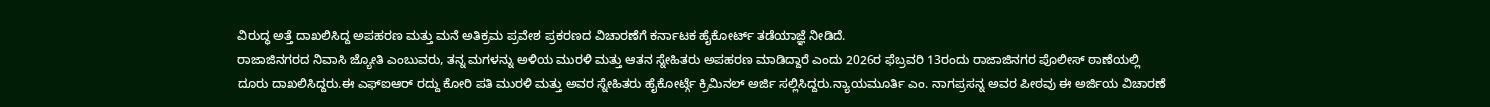ವಿರುದ್ಧ ಅತ್ತೆ ದಾಖಲಿಸಿದ್ದ ಅಪಹರಣ ಮತ್ತು ಮನೆ ಅತಿಕ್ರಮ ಪ್ರವೇಶ ಪ್ರಕರಣದ ವಿಚಾರಣೆಗೆ ಕರ್ನಾಟಕ ಹೈಕೋರ್ಟ್ ತಡೆಯಾಜ್ಞೆ ನೀಡಿದೆ.
ರಾಜಾಜಿನಗರದ ನಿವಾಸಿ ಜ್ಯೋತಿ ಎಂಬುವರು, ತನ್ನ ಮಗಳನ್ನು ಅಳಿಯ ಮುರಳಿ ಮತ್ತು ಆತನ ಸ್ನೇಹಿತರು ಅಪಹರಣ ಮಾಡಿದ್ದಾರೆ ಎಂದು 2026ರ ಫೆಬ್ರವರಿ 13ರಂದು ರಾಜಾಜಿನಗರ ಪೊಲೀಸ್ ಠಾಣೆಯಲ್ಲಿ ದೂರು ದಾಖಲಿಸಿದ್ದರು.ಈ ಎಫ್ಐಆರ್ ರದ್ದು ಕೋರಿ ಪತಿ ಮುರಳಿ ಮತ್ತು ಅವರ ಸ್ನೇಹಿತರು ಹೈಕೋರ್ಟ್ಗೆ ಕ್ರಿಮಿನಲ್ ಅರ್ಜಿ ಸಲ್ಲಿಸಿದ್ದರು.ನ್ಯಾಯಮೂರ್ತಿ ಎಂ. ನಾಗಪ್ರಸನ್ನ ಅವರ ಪೀಠವು ಈ ಅರ್ಜಿಯ ವಿಚಾರಣೆ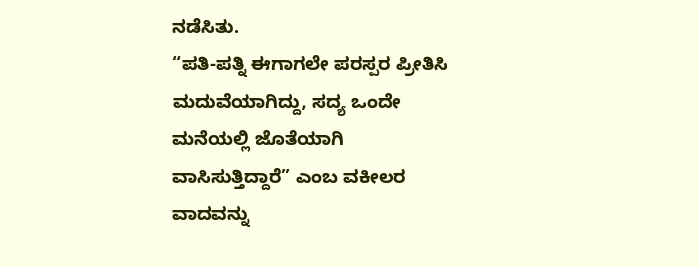ನಡೆಸಿತು.
“ಪತಿ-ಪತ್ನಿ ಈಗಾಗಲೇ ಪರಸ್ಪರ ಪ್ರೀತಿಸಿ ಮದುವೆಯಾಗಿದ್ದು, ಸದ್ಯ ಒಂದೇ ಮನೆಯಲ್ಲಿ ಜೊತೆಯಾಗಿ ವಾಸಿಸುತ್ತಿದ್ದಾರೆ” ಎಂಬ ವಕೀಲರ ವಾದವನ್ನು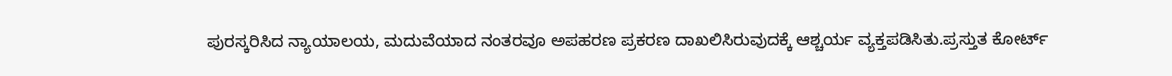ಪುರಸ್ಕರಿಸಿದ ನ್ಯಾಯಾಲಯ, ಮದುವೆಯಾದ ನಂತರವೂ ಅಪಹರಣ ಪ್ರಕರಣ ದಾಖಲಿಸಿರುವುದಕ್ಕೆ ಆಶ್ಚರ್ಯ ವ್ಯಕ್ತಪಡಿಸಿತು.ಪ್ರಸ್ತುತ ಕೋರ್ಟ್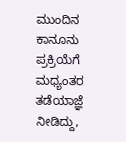ಮುಂದಿನ ಕಾನೂನು ಪ್ರಕ್ರಿಯೆಗೆ ಮಧ್ಯಂತರ ತಡೆಯಾಜ್ಞೆ ನೀಡಿದ್ದು,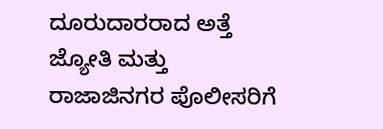ದೂರುದಾರರಾದ ಅತ್ತೆ ಜ್ಯೋತಿ ಮತ್ತು ರಾಜಾಜಿನಗರ ಪೊಲೀಸರಿಗೆ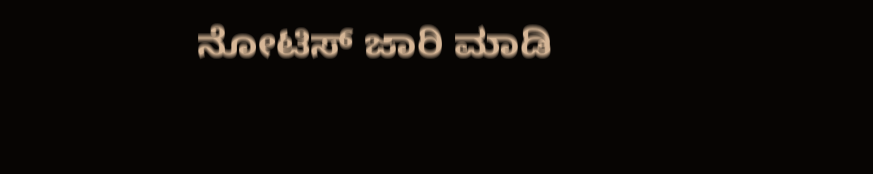ನೋಟಿಸ್ ಜಾರಿ ಮಾಡಿ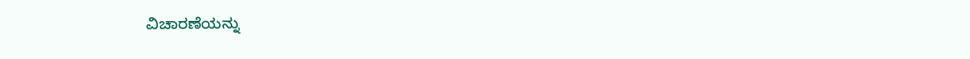ವಿಚಾರಣೆಯನ್ನು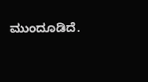ಮುಂದೂಡಿದೆ.